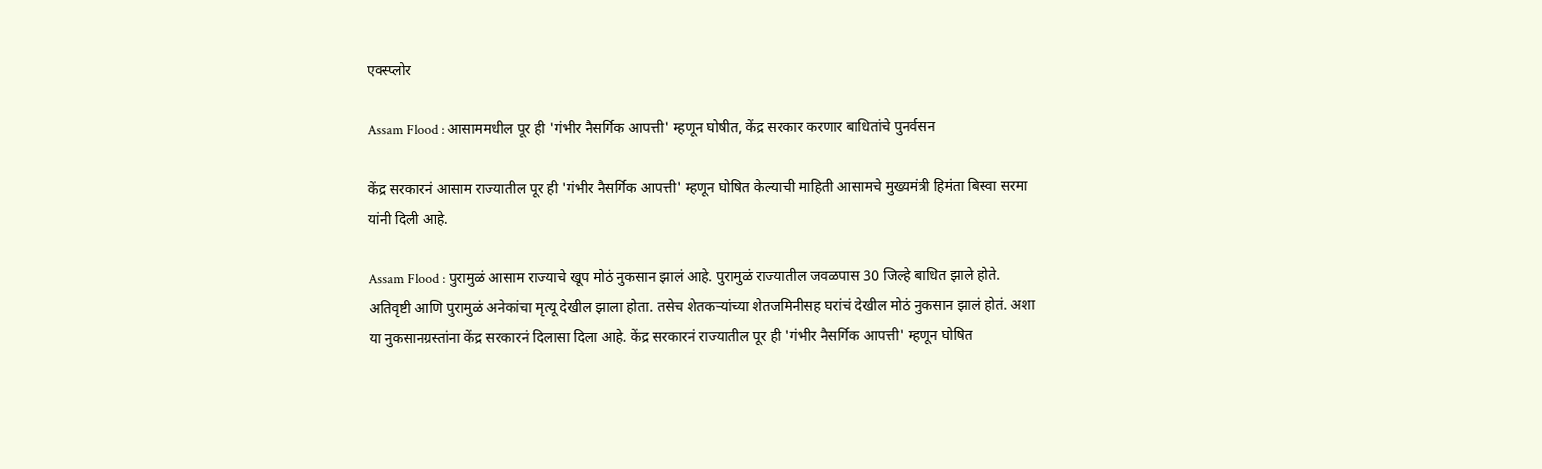एक्स्प्लोर

Assam Flood : आसाममधील पूर ही 'गंभीर नैसर्गिक आपत्ती' म्हणून घोषीत, केंद्र सरकार करणार बाधितांचे पुनर्वसन

केंद्र सरकारनं आसाम राज्यातील पूर ही 'गंभीर नैसर्गिक आपत्ती' म्हणून घोषित केल्याची माहिती आसामचे मुख्यमंत्री हिमंता बिस्वा सरमा यांनी दिली आहे.

Assam Flood : पुरामुळं आसाम राज्याचे खूप मोठं नुकसान झालं आहे. पुरामुळं राज्यातील जवळपास 30 जिल्हे बाधित झाले होते. अतिवृष्टी आणि पुरामुळं अनेकांचा मृत्यू देखील झाला होता. तसेच शेतकऱ्यांच्या शेतजमिनीसह घरांचं देखील मोठं नुकसान झालं होतं. अशा या नुकसानग्रस्तांना केंद्र सरकारनं दिलासा दिला आहे. केंद्र सरकारनं राज्यातील पूर ही 'गंभीर नैसर्गिक आपत्ती' म्हणून घोषित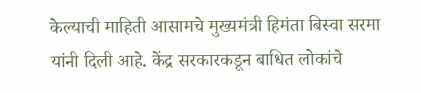केल्याची माहिती आसामचे मुख्यमंत्री हिमंता बिस्वा सरमा यांनी दिली आहे. केंद्र सरकारकडून बाधित लोकांचे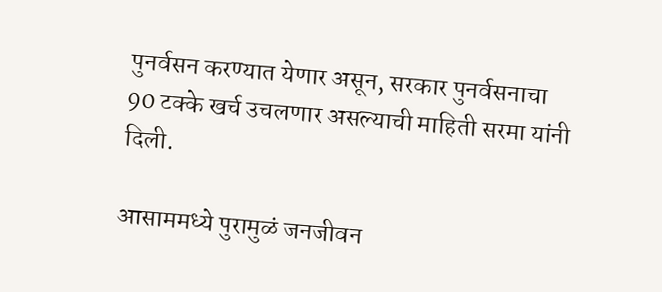पुनर्वसन करण्यात येणार असून, सरकार पुनर्वसनाचा 90 टक्के खर्च उचलणार असल्याची माहिती सरमा यांनी दिली.

आसाममध्ये पुरामुळं जनजीवन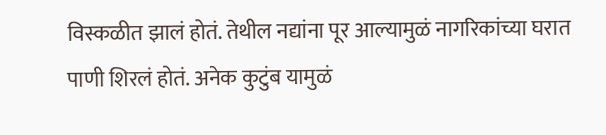विस्कळीत झालं होतं. तेथील नद्यांना पूर आल्यामुळं नागरिकांच्या घरात पाणी शिरलं होतं. अनेक कुटुंब यामुळं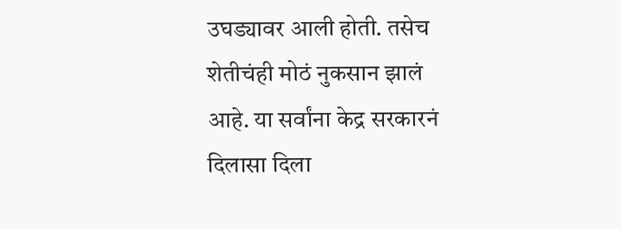उघड्यावर आली होती. तसेच शेतीचंही मोठं नुकसान झालं आहे. या सर्वांना केद्र सरकारनं दिलासा दिला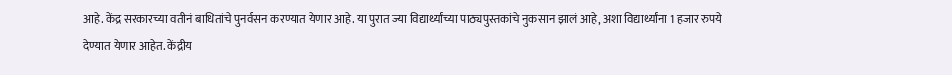आहे. केंद्र सरकारच्या वतीनं बाधितांचे पुनर्वसन करण्यात येणार आहे. या पुरात ज्या विद्यार्थ्यांच्या पाठ्यपुस्तकांचे नुकसान झालं आहे, अशा विद्यार्थ्यांना 1 हजार रुपये देण्यात येणार आहेत. केंद्रीय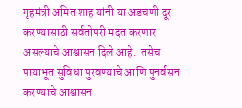गृहमंत्री अमित शाह यांनी या अडचणी दूर करण्यासाठी सर्वतोपरी मदत करणार असल्याचे आश्वासन दिले आहे.  तसेच पायाभूत सुविधा पुरवण्याचे आणि पुनर्वसन करण्याचे आश्वासन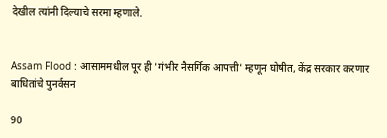देखील त्यांनी दिल्याचे सरमा म्हणाले.


Assam Flood : आसाममधील पूर ही 'गंभीर नैसर्गिक आपत्ती' म्हणून घोषीत, केंद्र सरकार करणार बाधितांचे पुनर्वसन

90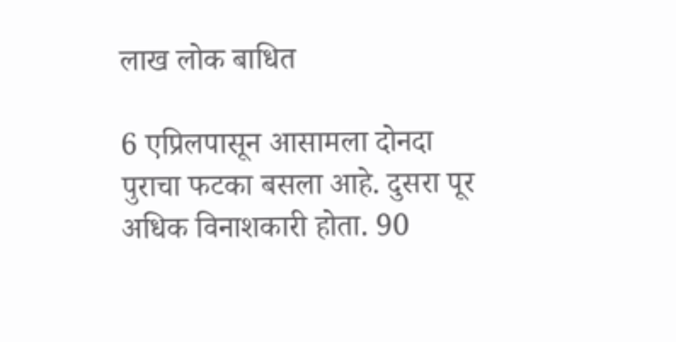लाख लोक बाधित

6 एप्रिलपासून आसामला दोनदा पुराचा फटका बसला आहे. दुसरा पूर अधिक विनाशकारी होता. 90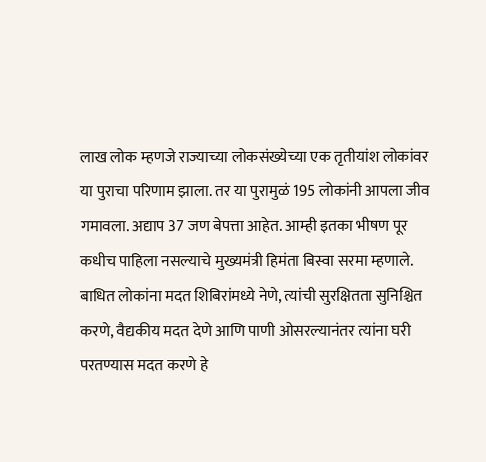लाख लोक म्हणजे राज्याच्या लोकसंख्येच्या एक तृतीयांश लोकांवर या पुराचा परिणाम झाला. तर या पुरामुळं 195 लोकांनी आपला जीव गमावला. अद्याप 37 जण बेपत्ता आहेत. आम्ही इतका भीषण पूर कधीच पाहिला नसल्याचे मुख्यमंत्री हिमंता बिस्वा सरमा म्हणाले.  बाधित लोकांना मदत शिबिरांमध्ये नेणे, त्यांची सुरक्षितता सुनिश्चित करणे, वैद्यकीय मदत देणे आणि पाणी ओसरल्यानंतर त्यांना घरी परतण्यास मदत करणे हे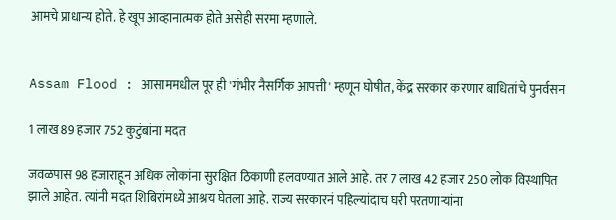आमचे प्राधान्य होते. हे खूप आव्हानात्मक होते असेही सरमा म्हणाले.


Assam Flood : आसाममधील पूर ही 'गंभीर नैसर्गिक आपत्ती' म्हणून घोषीत, केंद्र सरकार करणार बाधितांचे पुनर्वसन

1 लाख 89 हजार 752 कुटुंबांना मदत

जवळपास 98 हजाराहून अधिक लोकांना सुरक्षित ठिकाणी हलवण्यात आले आहे. तर 7 लाख 42 हजार 250 लोक विस्थापित झाले आहेत. त्यांनी मदत शिबिरांमध्ये आश्रय घेतला आहे. राज्य सरकारनं पहिल्यांदाच घरी परतणाऱ्यांना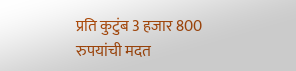प्रति कुटुंब 3 हजार 800 रुपयांची मदत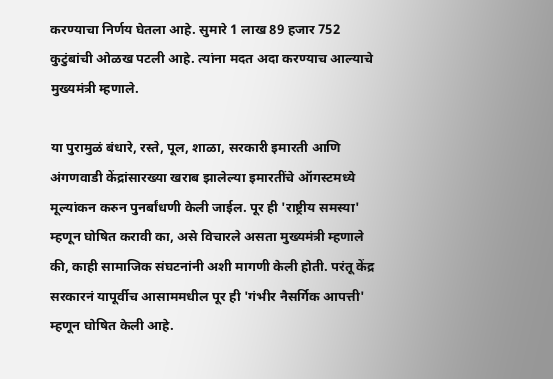करण्याचा निर्णय घेतला आहे. सुमारे 1 लाख 89 हजार 752 कुटुंबांची ओळख पटली आहे. त्यांना मदत अदा करण्याच आल्याचे मुख्यमंत्री म्हणाले.

या पुरामुळं बंधारे, रस्ते, पूल, शाळा, सरकारी इमारती आणि अंगणवाडी केंद्रांसारख्या खराब झालेल्या इमारतींचे ऑगस्टमध्ये मूल्यांकन करुन पुनर्बांधणी केली जाईल. पूर ही 'राष्ट्रीय समस्या' म्हणून घोषित करावी का, असे विचारले असता मुख्यमंत्री म्हणाले की, काही सामाजिक संघटनांनी अशी मागणी केली होती. परंतू केंद्र सरकारनं यापूर्वीच आसाममधील पूर ही 'गंभीर नैसर्गिक आपत्ती' म्हणून घोषित केली आहे.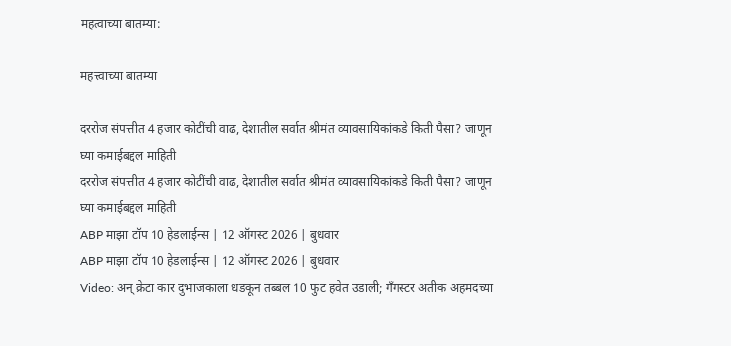महत्वाच्या बातम्या:

महत्त्वाच्या बातम्या

दररोज संपत्तीत 4 हजार कोटींची वाढ, देशातील सर्वात श्रीमंत व्यावसायिकांकडे किती पैसा? जाणून घ्या कमाईबद्दल माहिती
दररोज संपत्तीत 4 हजार कोटींची वाढ, देशातील सर्वात श्रीमंत व्यावसायिकांकडे किती पैसा? जाणून घ्या कमाईबद्दल माहिती
ABP माझा टॉप 10 हेडलाईन्स | 12 ऑगस्ट 2026 | बुधवार
ABP माझा टॉप 10 हेडलाईन्स | 12 ऑगस्ट 2026 | बुधवार
Video: अन् क्रेटा कार दुभाजकाला धडकून तब्बल 10 फुट हवेत उडाली; गँगस्टर अतीक अहमदच्या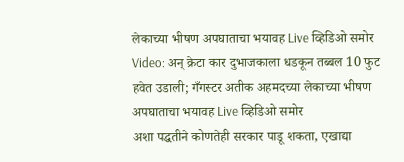लेकाच्या भीषण अपघाताचा भयावह Live व्हिडिओ समोर
Video: अन् क्रेटा कार दुभाजकाला धडकून तब्बल 10 फुट हवेत उडाली; गँगस्टर अतीक अहमदच्या लेकाच्या भीषण अपघाताचा भयावह Live व्हिडिओ समोर
अशा पद्धतीने कोणतेही सरकार पाडू शकता, एखाद्या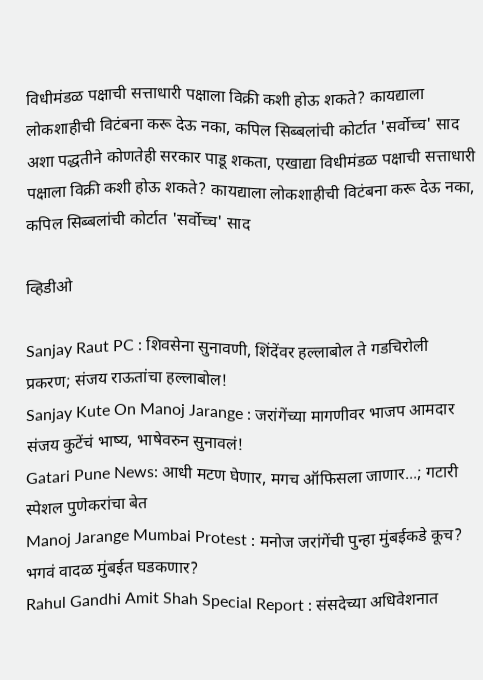विधीमंडळ पक्षाची सत्ताधारी पक्षाला विक्री कशी होऊ शकते? कायद्याला लोकशाहीची विटंबना करू देऊ नका, कपिल सिब्बलांची कोर्टात 'सर्वोच्च' साद
अशा पद्धतीने कोणतेही सरकार पाडू शकता, एखाद्या विधीमंडळ पक्षाची सत्ताधारी पक्षाला विक्री कशी होऊ शकते? कायद्याला लोकशाहीची विटंबना करू देऊ नका, कपिल सिब्बलांची कोर्टात 'सर्वोच्च' साद

व्हिडीओ

Sanjay Raut PC : शिवसेना सुनावणी, शिंदेंवर हल्लाबोल ते गडचिरोली प्रकरण; संजय राऊतांचा हल्लाबोल!
Sanjay Kute On Manoj Jarange : जरांगेंच्या मागणीवर भाजप आमदार संजय कुटेंचं भाष्य, भाषेवरुन सुनावलं!
Gatari Pune News: आधी मटण घेणार, मगच ऑफिसला जाणार...; गटारी स्पेशल पुणेकरांचा बेत
Manoj Jarange Mumbai Protest : मनोज जरांगेंची पुन्हा मुंबईकडे कूच? भगवं वादळ मुंबईत घडकणार?
Rahul Gandhi Amit Shah Special Report : संसदेच्या अधिवेशनात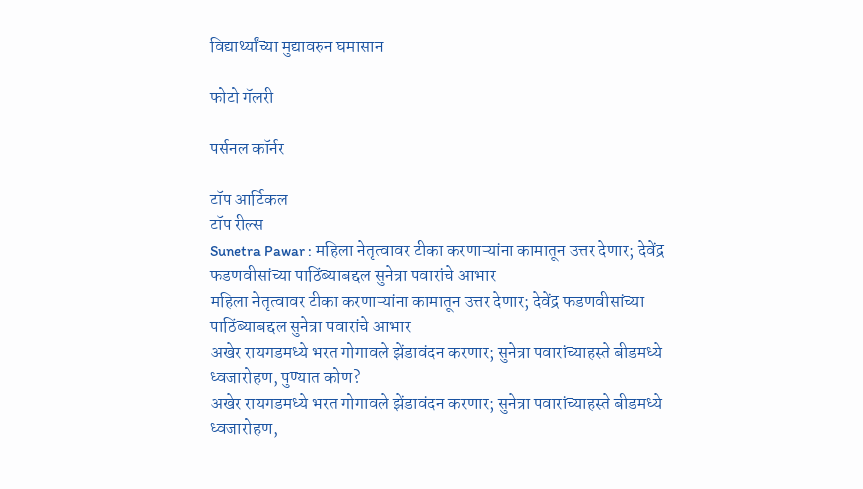विद्यार्थ्यांच्या मुद्यावरुन घमासान

फोटो गॅलरी

पर्सनल कॉर्नर

टॉप आर्टिकल
टॉप रील्स
Sunetra Pawar : महिला नेतृत्वावर टीका करणाऱ्यांना कामातून उत्तर देणार; देवेंद्र फडणवीसांच्या पाठिंब्याबद्दल सुनेत्रा पवारांचे आभार
महिला नेतृत्वावर टीका करणाऱ्यांना कामातून उत्तर देणार; देवेंद्र फडणवीसांच्या पाठिंब्याबद्दल सुनेत्रा पवारांचे आभार
अखेर रायगडमध्ये भरत गोगावले झेंडावंदन करणार; सुनेत्रा पवारांच्याहस्ते बीडमध्ये ध्वजारोहण, पुण्यात कोण?
अखेर रायगडमध्ये भरत गोगावले झेंडावंदन करणार; सुनेत्रा पवारांच्याहस्ते बीडमध्ये ध्वजारोहण,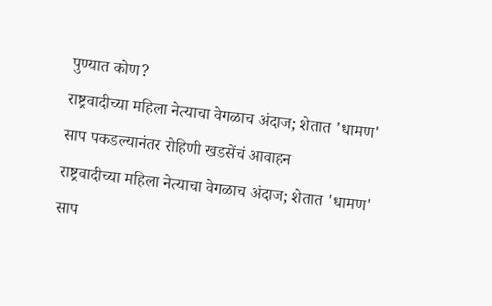पुण्यात कोण?
राष्ट्रवादीच्या महिला नेत्याचा वेगळाच अंदाज; शेतात 'धामण' साप पकडल्यानंतर रोहिणी खडसेंचं आवाहन
राष्ट्रवादीच्या महिला नेत्याचा वेगळाच अंदाज; शेतात 'धामण' साप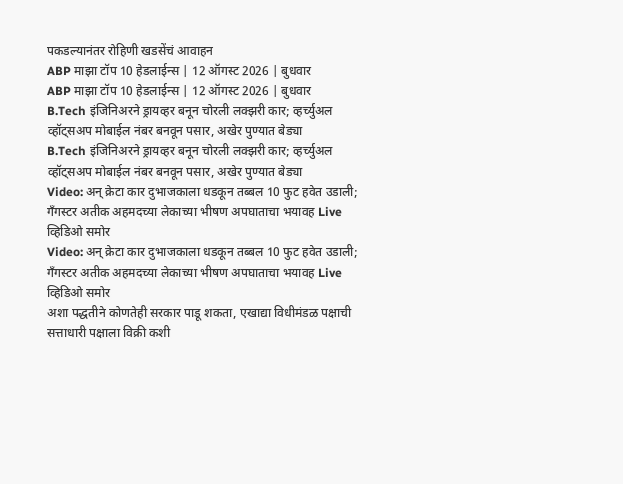पकडल्यानंतर रोहिणी खडसेंचं आवाहन
ABP माझा टॉप 10 हेडलाईन्स | 12 ऑगस्ट 2026 | बुधवार
ABP माझा टॉप 10 हेडलाईन्स | 12 ऑगस्ट 2026 | बुधवार
B.Tech इंजिनिअरने ड्रायव्हर बनून चोरली लक्झरी कार; व्हर्च्युअल व्हॉट्सअप मोबाईल नंबर बनवून पसार, अखेर पुण्यात बेड्या
B.Tech इंजिनिअरने ड्रायव्हर बनून चोरली लक्झरी कार; व्हर्च्युअल व्हॉट्सअप मोबाईल नंबर बनवून पसार, अखेर पुण्यात बेड्या
Video: अन् क्रेटा कार दुभाजकाला धडकून तब्बल 10 फुट हवेत उडाली; गँगस्टर अतीक अहमदच्या लेकाच्या भीषण अपघाताचा भयावह Live व्हिडिओ समोर
Video: अन् क्रेटा कार दुभाजकाला धडकून तब्बल 10 फुट हवेत उडाली; गँगस्टर अतीक अहमदच्या लेकाच्या भीषण अपघाताचा भयावह Live व्हिडिओ समोर
अशा पद्धतीने कोणतेही सरकार पाडू शकता, एखाद्या विधीमंडळ पक्षाची सत्ताधारी पक्षाला विक्री कशी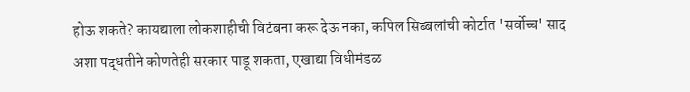होऊ शकते? कायद्याला लोकशाहीची विटंबना करू देऊ नका, कपिल सिब्बलांची कोर्टात 'सर्वोच्च' साद
अशा पद्धतीने कोणतेही सरकार पाडू शकता, एखाद्या विधीमंडळ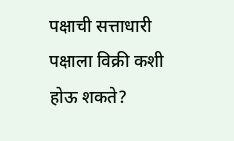पक्षाची सत्ताधारी पक्षाला विक्री कशी होऊ शकते?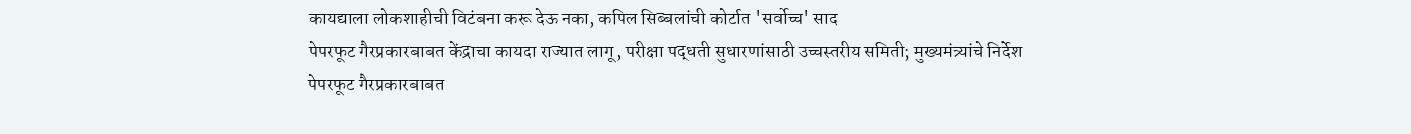कायद्याला लोकशाहीची विटंबना करू देऊ नका, कपिल सिब्बलांची कोर्टात 'सर्वोच्च' साद
पेपरफूट गैरप्रकारबाबत केंद्राचा कायदा राज्यात लागू, परीक्षा पद्धती सुधारणांसाठी उच्चस्तरीय समिती; मुख्यमंत्र्यांचे निर्देश
पेपरफूट गैरप्रकारबाबत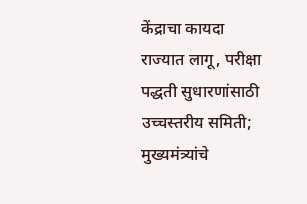केंद्राचा कायदा राज्यात लागू, परीक्षा पद्धती सुधारणांसाठी उच्चस्तरीय समिती; मुख्यमंत्र्यांचे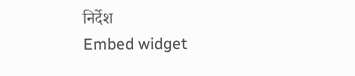निर्देश
Embed widget